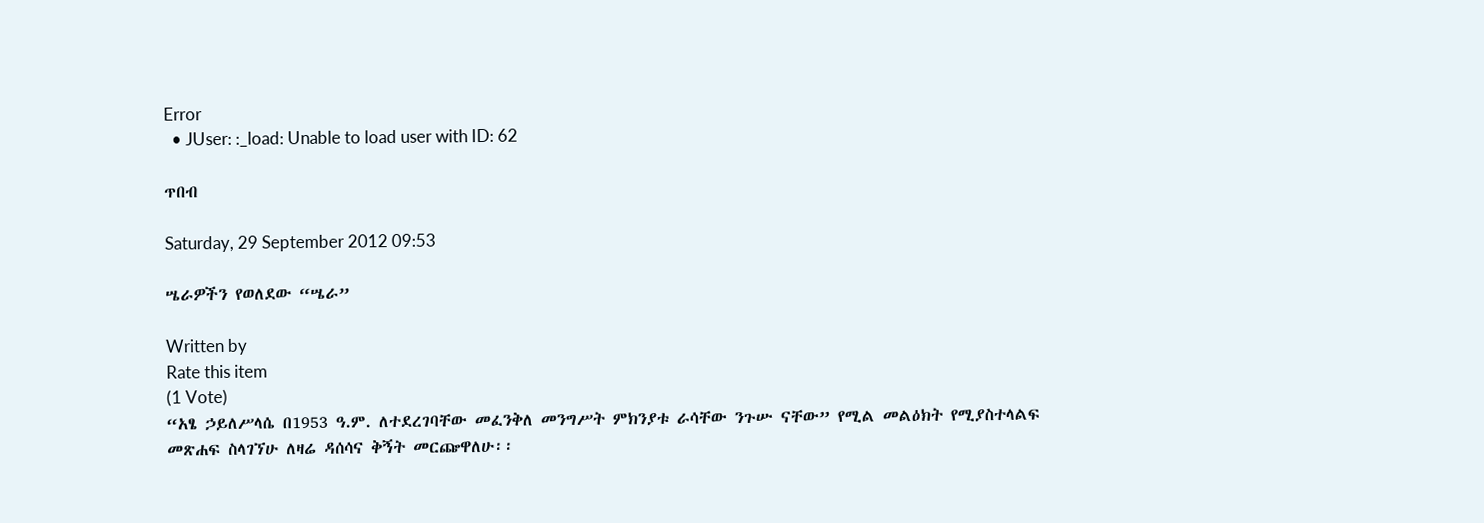Error
  • JUser: :_load: Unable to load user with ID: 62

ጥበብ

Saturday, 29 September 2012 09:53

ሤራዎችን የወለደው “ሤራ”

Written by
Rate this item
(1 Vote)
“አፄ ኃይለሥላሴ በ1953 ዓ.ም. ለተደረገባቸው መፈንቅለ መንግሥት ምክንያቱ ራሳቸው ንጉሡ ናቸው” የሚል መልዕክት የሚያስተላልፍ መጽሐፍ ስላገኘሁ ለዛሬ ዳሰሳና ቅኝት መርጬዋለሁ፡፡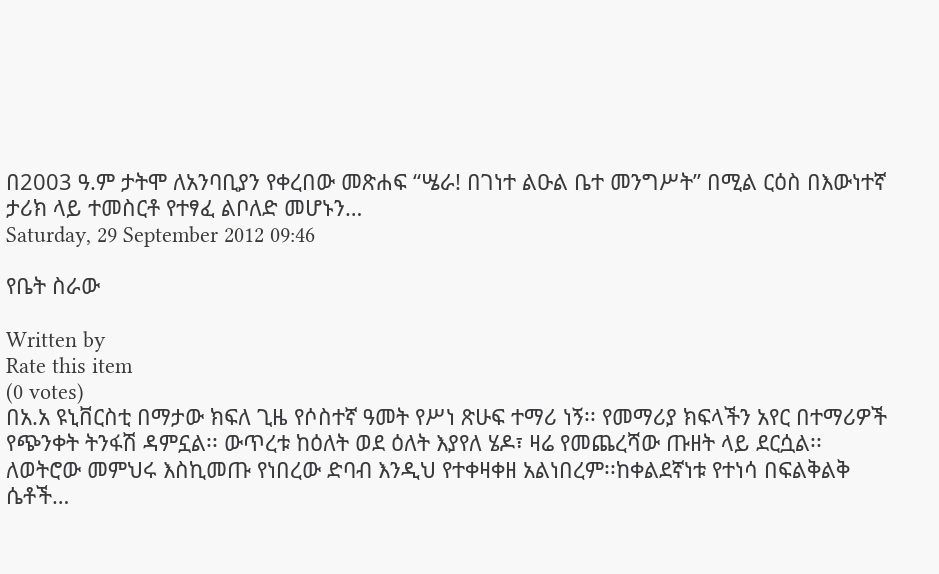በ2003 ዓ.ም ታትሞ ለአንባቢያን የቀረበው መጽሐፍ “ሤራ! በገነተ ልዑል ቤተ መንግሥት” በሚል ርዕስ በእውነተኛ ታሪክ ላይ ተመስርቶ የተፃፈ ልቦለድ መሆኑን…
Saturday, 29 September 2012 09:46

የቤት ስራው

Written by
Rate this item
(0 votes)
በአ.አ ዩኒቨርስቲ በማታው ክፍለ ጊዜ የሶስተኛ ዓመት የሥነ ጽሁፍ ተማሪ ነኝ፡፡ የመማሪያ ክፍላችን አየር በተማሪዎች የጭንቀት ትንፋሽ ዳምኗል፡፡ ውጥረቱ ከዕለት ወደ ዕለት እያየለ ሄዶ፣ ዛሬ የመጨረሻው ጡዘት ላይ ደርሷል፡፡ ለወትሮው መምህሩ እስኪመጡ የነበረው ድባብ እንዲህ የተቀዛቀዘ አልነበረም፡፡ከቀልደኛነቱ የተነሳ በፍልቅልቅ ሴቶች…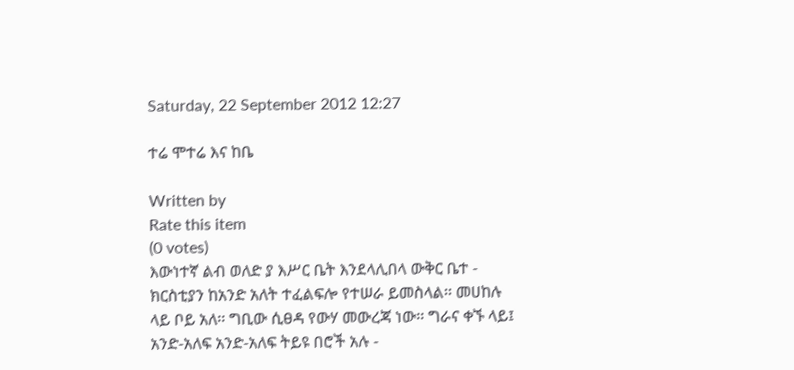Saturday, 22 September 2012 12:27

ተሬ ሞተሬ እና ከቤ

Written by
Rate this item
(0 votes)
እውነተኛ ልብ ወለድ ያ እሥር ቤት እንደላሊበላ ውቅር ቤተ - ክርስቲያን ከአንድ አለት ተፈልፍሎ የተሠራ ይመስላል፡፡ መሀከሉ ላይ ቦይ አለ፡፡ ግቢው ሲፀዳ የውሃ መውረጃ ነው፡፡ ግራና ቀኙ ላይ፤ አንድ-አለፍ አንድ-አለፍ ትይዩ በሮች አሉ -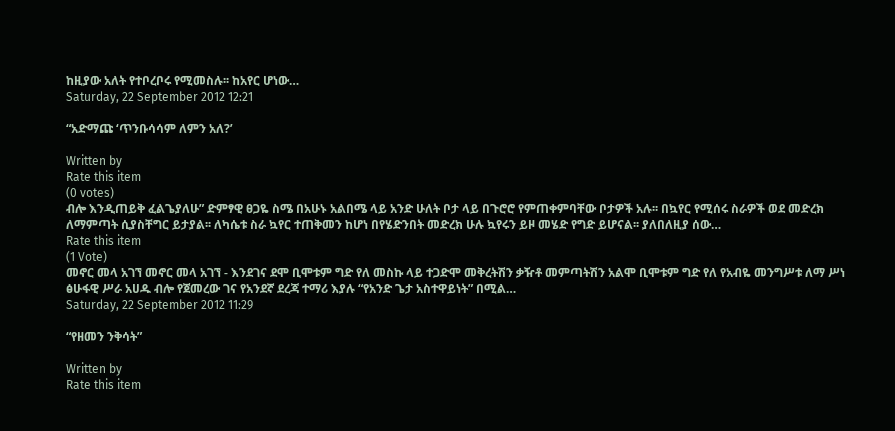ከዚያው አለት የተቦረቦሩ የሚመስሉ፡፡ ከአየር ሆነው…
Saturday, 22 September 2012 12:21

“አድማጩ ‘ጥንቡሳሳም ለምን አለ?’

Written by
Rate this item
(0 votes)
ብሎ እንዲጠይቅ ፈልጌያለሁ” ድምፃዊ ፀጋዬ ስሜ በአሁኑ አልበሜ ላይ አንድ ሁለት ቦታ ላይ በጉሮሮ የምጠቀምባቸው ቦታዎች አሉ፡፡ በኳየር የሚሰሩ ስራዎች ወደ መድረክ ለማምጣት ሲያስቸግር ይታያል፡፡ ለካሴቱ ስራ ኳየር ተጠቅመን ከሆነ በየሄድንበት መድረክ ሁሉ ኳየሩን ይዞ መሄድ የግድ ይሆናል፡፡ ያለበለዚያ ሰው…
Rate this item
(1 Vote)
መኖር መላ አገኘ መኖር መላ አገኘ - እንደገና ደሞ ቢሞቱም ግድ የለ መስኩ ላይ ተጋድሞ መቅረትሽን ቃዥቶ መምጣትሽን አልሞ ቢሞቱም ግድ የለ የአብዬ መንግሥቱ ለማ ሥነ ፅሁፋዊ ሥራ አሀዱ ብሎ የጀመረው ገና የአንደኛ ደረጃ ተማሪ እያሉ “የአንድ ጌታ አስተዋይነት” በሚል…
Saturday, 22 September 2012 11:29

“የዘመን ንቅሳት”

Written by
Rate this item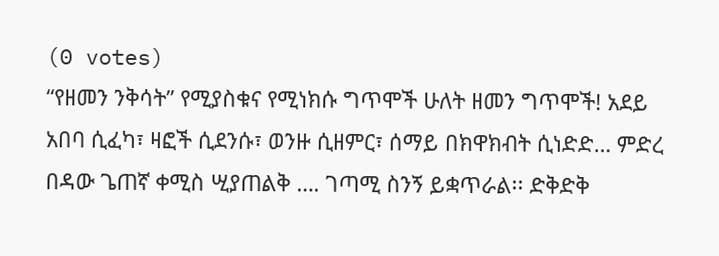(0 votes)
“የዘመን ንቅሳት” የሚያስቁና የሚነክሱ ግጥሞች ሁለት ዘመን ግጥሞች! አደይ አበባ ሲፈካ፣ ዛፎች ሲደንሱ፣ ወንዙ ሲዘምር፣ ሰማይ በክዋክብት ሲነድድ… ምድረ በዳው ጌጠኛ ቀሚስ ሢያጠልቅ …. ገጣሚ ስንኝ ይቋጥራል፡፡ ድቅድቅ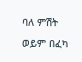ባለ ምሽት ወይም በፈካ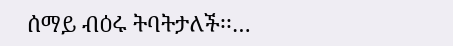ሰማይ ብዕሩ ትባትታለች፡፡…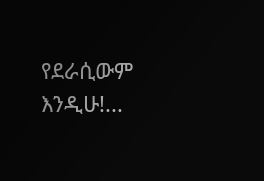የደራሲውም እንዲሁ!...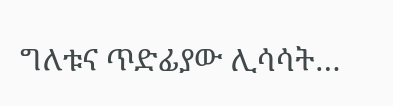ግለቱና ጥድፊያው ሊሳሳት…